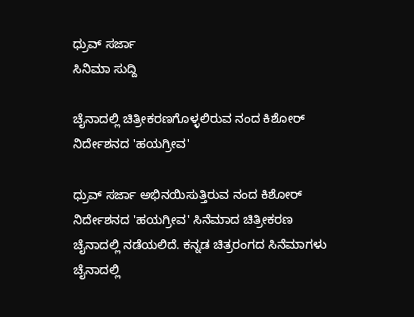ಧ್ರುವ್ ಸರ್ಜಾ
ಸಿನಿಮಾ ಸುದ್ದಿ

ಚೈನಾದಲ್ಲಿ ಚಿತ್ರೀಕರಣಗೊಳ್ಳಲಿರುವ ನಂದ ಕಿಶೋರ್ ನಿರ್ದೇಶನದ 'ಹಯಗ್ರೀವ'

ಧ್ರುವ್ ಸರ್ಜಾ ಅಭಿನಯಿಸುತ್ತಿರುವ ನಂದ ಕಿಶೋರ್ ನಿರ್ದೇಶನದ 'ಹಯಗ್ರೀವ' ಸಿನೆಮಾದ ಚಿತ್ರೀಕರಣ ಚೈನಾದಲ್ಲಿ ನಡೆಯಲಿದೆ. ಕನ್ನಡ ಚಿತ್ರರಂಗದ ಸಿನೆಮಾಗಳು ಚೈನಾದಲ್ಲಿ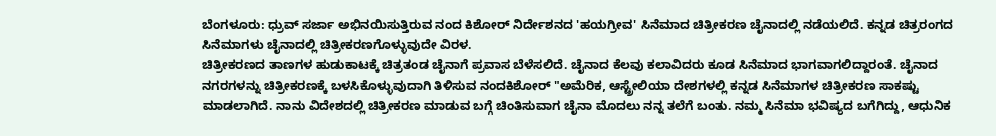ಬೆಂಗಳೂರು: ಧ್ರುವ್ ಸರ್ಜಾ ಅಭಿನಯಿಸುತ್ತಿರುವ ನಂದ ಕಿಶೋರ್ ನಿರ್ದೇಶನದ 'ಹಯಗ್ರೀವ' ಸಿನೆಮಾದ ಚಿತ್ರೀಕರಣ ಚೈನಾದಲ್ಲಿ ನಡೆಯಲಿದೆ. ಕನ್ನಡ ಚಿತ್ರರಂಗದ ಸಿನೆಮಾಗಳು ಚೈನಾದಲ್ಲಿ ಚಿತ್ರೀಕರಣಗೊಳ್ಳುವುದೇ ವಿರಳ.
ಚಿತ್ರೀಕರಣದ ತಾಣಗಳ ಹುಡುಕಾಟಕ್ಕೆ ಚಿತ್ರತಂಡ ಚೈನಾಗೆ ಪ್ರವಾಸ ಬೆಳೆಸಲಿದೆ. ಚೈನಾದ ಕೆಲವು ಕಲಾವಿದರು ಕೂಡ ಸಿನೆಮಾದ ಭಾಗವಾಗಲಿದ್ದಾರಂತೆ. ಚೈನಾದ ನಗರಗಳನ್ನು ಚಿತ್ರೀಕರಣಕ್ಕೆ ಬಳಸಿಕೊಳ್ಳುವುದಾಗಿ ತಿಳಿಸುವ ನಂದಕಿಶೋರ್ "ಅಮೆರಿಕ, ಆಸ್ಟ್ರೇಲಿಯಾ ದೇಶಗಳಲ್ಲಿ ಕನ್ನಡ ಸಿನೆಮಾಗಳ ಚಿತ್ರೀಕರಣ ಸಾಕಷ್ಟು ಮಾಡಲಾಗಿದೆ. ನಾನು ವಿದೇಶದಲ್ಲಿ ಚಿತ್ರೀಕರಣ ಮಾಡುವ ಬಗ್ಗೆ ಚಿಂತಿಸುವಾಗ ಚೈನಾ ಮೊದಲು ನನ್ನ ತಲೆಗೆ ಬಂತು. ನಮ್ಮ ಸಿನೆಮಾ ಭವಿಷ್ಯದ ಬಗೆಗಿದ್ದು, ಆಧುನಿಕ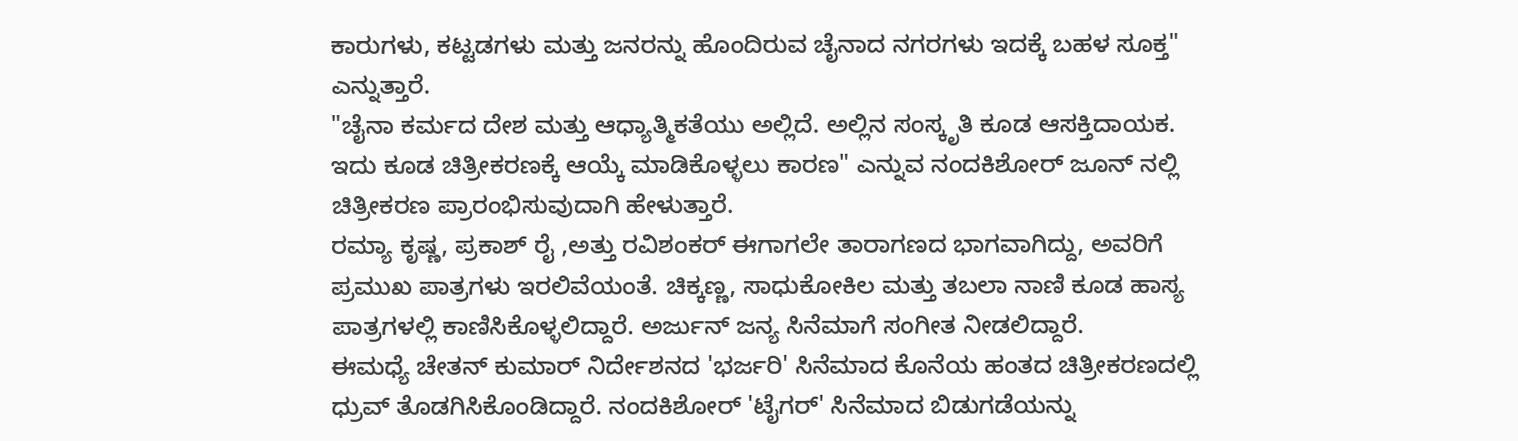ಕಾರುಗಳು, ಕಟ್ಟಡಗಳು ಮತ್ತು ಜನರನ್ನು ಹೊಂದಿರುವ ಚೈನಾದ ನಗರಗಳು ಇದಕ್ಕೆ ಬಹಳ ಸೂಕ್ತ" ಎನ್ನುತ್ತಾರೆ.
"ಚೈನಾ ಕರ್ಮದ ದೇಶ ಮತ್ತು ಆಧ್ಯಾತ್ಮಿಕತೆಯು ಅಲ್ಲಿದೆ. ಅಲ್ಲಿನ ಸಂಸ್ಕೃತಿ ಕೂಡ ಆಸಕ್ತಿದಾಯಕ. ಇದು ಕೂಡ ಚಿತ್ರೀಕರಣಕ್ಕೆ ಆಯ್ಕೆ ಮಾಡಿಕೊಳ್ಳಲು ಕಾರಣ" ಎನ್ನುವ ನಂದಕಿಶೋರ್ ಜೂನ್ ನಲ್ಲಿ ಚಿತ್ರೀಕರಣ ಪ್ರಾರಂಭಿಸುವುದಾಗಿ ಹೇಳುತ್ತಾರೆ.
ರಮ್ಯಾ ಕೃಷ್ಣ, ಪ್ರಕಾಶ್ ರೈ ,ಅತ್ತು ರವಿಶಂಕರ್ ಈಗಾಗಲೇ ತಾರಾಗಣದ ಭಾಗವಾಗಿದ್ದು, ಅವರಿಗೆ ಪ್ರಮುಖ ಪಾತ್ರಗಳು ಇರಲಿವೆಯಂತೆ. ಚಿಕ್ಕಣ್ಣ, ಸಾಧುಕೋಕಿಲ ಮತ್ತು ತಬಲಾ ನಾಣಿ ಕೂಡ ಹಾಸ್ಯ ಪಾತ್ರಗಳಲ್ಲಿ ಕಾಣಿಸಿಕೊಳ್ಳಲಿದ್ದಾರೆ. ಅರ್ಜುನ್ ಜನ್ಯ ಸಿನೆಮಾಗೆ ಸಂಗೀತ ನೀಡಲಿದ್ದಾರೆ.
ಈಮಧ್ಯೆ ಚೇತನ್ ಕುಮಾರ್ ನಿರ್ದೇಶನದ 'ಭರ್ಜರಿ' ಸಿನೆಮಾದ ಕೊನೆಯ ಹಂತದ ಚಿತ್ರೀಕರಣದಲ್ಲಿ ಧ್ರುವ್ ತೊಡಗಿಸಿಕೊಂಡಿದ್ದಾರೆ. ನಂದಕಿಶೋರ್ 'ಟೈಗರ್' ಸಿನೆಮಾದ ಬಿಡುಗಡೆಯನ್ನು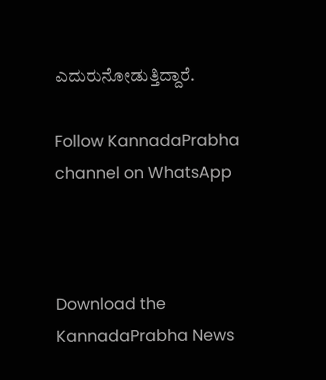ಎದುರುನೋಡುತ್ತಿದ್ದಾರೆ.

Follow KannadaPrabha channel on WhatsApp



Download the KannadaPrabha News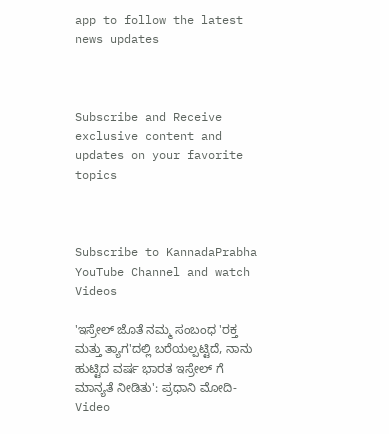app to follow the latest news updates



Subscribe and Receive exclusive content and updates on your favorite topics



Subscribe to KannadaPrabha YouTube Channel and watch Videos

'ಇಸ್ರೇಲ್‌ ಜೊತೆ ನಮ್ಮ ಸಂಬಂಧ 'ರಕ್ತ ಮತ್ತು ತ್ಯಾಗ'ದಲ್ಲಿ ಬರೆಯಲ್ಪಟ್ಟಿದೆ, ನಾನು ಹುಟ್ಟಿದ ವರ್ಷ ಭಾರತ ಇಸ್ರೇಲ್ ಗೆ ಮಾನ್ಯತೆ ನೀಡಿತು': ಪ್ರಧಾನಿ ಮೋದಿ-Video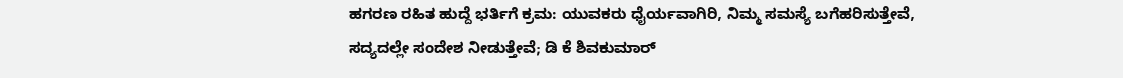ಹಗರಣ ರಹಿತ ಹುದ್ದೆ ಭರ್ತಿಗೆ ಕ್ರಮ: ಯುವಕರು ಧೈರ್ಯವಾಗಿರಿ, ನಿಮ್ಮ ಸಮಸ್ಯೆ ಬಗೆಹರಿಸುತ್ತೇವೆ, ಸದ್ಯದಲ್ಲೇ ಸಂದೇಶ ನೀಡುತ್ತೇವೆ; ಡಿ ಕೆ ಶಿವಕುಮಾರ್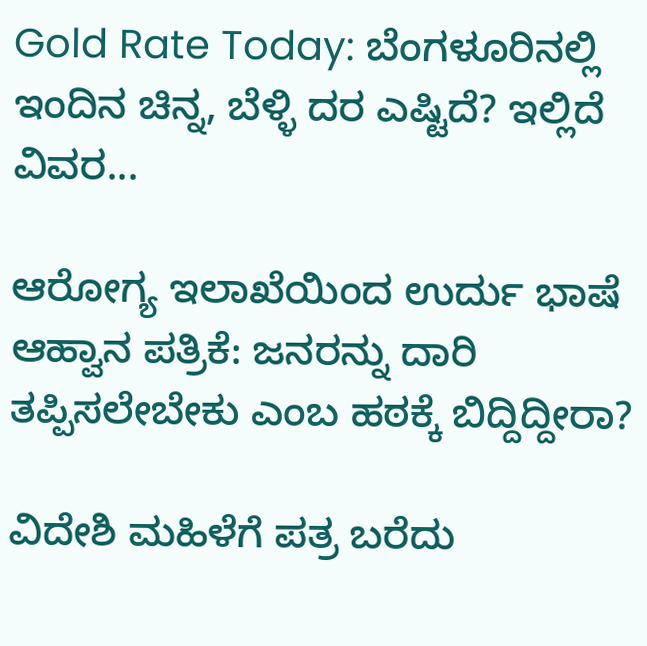Gold Rate Today: ಬೆಂಗಳೂರಿನಲ್ಲಿ ಇಂದಿನ ಚಿನ್ನ, ಬೆಳ್ಳಿ ದರ ಎಷ್ಟಿದೆ? ಇಲ್ಲಿದೆ ವಿವರ...

ಆರೋಗ್ಯ ಇಲಾಖೆಯಿಂದ ಉರ್ದು ಭಾಷೆ ಆಹ್ವಾನ ಪತ್ರಿಕೆ: ಜನರನ್ನು ದಾರಿ ತಪ್ಪಿಸಲೇಬೇಕು ಎಂಬ ಹಠಕ್ಕೆ ಬಿದ್ದಿದ್ದೀರಾ?

ವಿದೇಶಿ ಮಹಿಳೆಗೆ ಪತ್ರ ಬರೆದು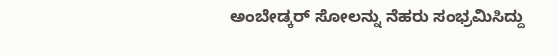ಅಂಬೇಡ್ಕರ್ ಸೋಲನ್ನು ನೆಹರು ಸಂಭ್ರಮಿಸಿದ್ದು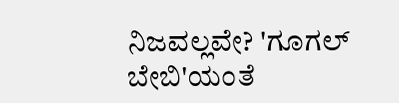ನಿಜವಲ್ಲವೇ? 'ಗೂಗಲ್ ಬೇಬಿ'ಯಂತೆ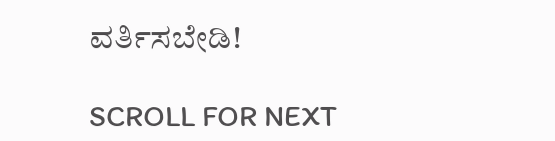ವರ್ತಿಸಬೇಡಿ!

SCROLL FOR NEXT